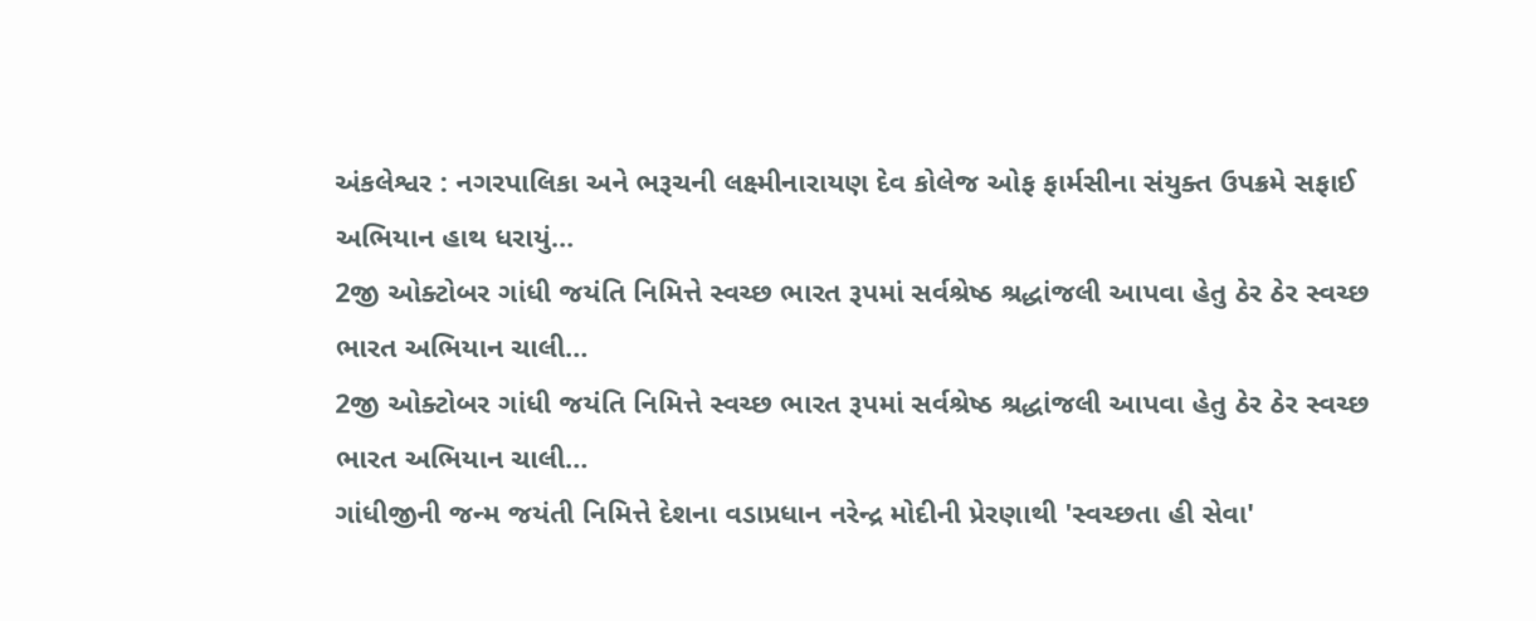અંકલેશ્વર : નગરપાલિકા અને ભરૂચની લક્ષ્મીનારાયણ દેવ કોલેજ ઓફ ફાર્મસીના સંયુક્ત ઉપક્રમે સફાઈ અભિયાન હાથ ધરાયું…
2જી ઓક્ટોબર ગાંધી જયંતિ નિમિત્તે સ્વચ્છ ભારત રૂપમાં સર્વશ્રેષ્ઠ શ્રદ્ધાંજલી આપવા હેતુ ઠેર ઠેર સ્વચ્છ ભારત અભિયાન ચાલી…
2જી ઓક્ટોબર ગાંધી જયંતિ નિમિત્તે સ્વચ્છ ભારત રૂપમાં સર્વશ્રેષ્ઠ શ્રદ્ધાંજલી આપવા હેતુ ઠેર ઠેર સ્વચ્છ ભારત અભિયાન ચાલી…
ગાંધીજીની જન્મ જયંતી નિમિત્તે દેશના વડાપ્રધાન નરેન્દ્ર મોદીની પ્રેરણાથી 'સ્વચ્છતા હી સેવા'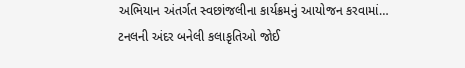અભિયાન અંતર્ગત સ્વછાંજલીના કાર્યક્રમનું આયોજન કરવામાં…
ટનલની અંદર બનેલી કલાકૃતિઓ જોઈ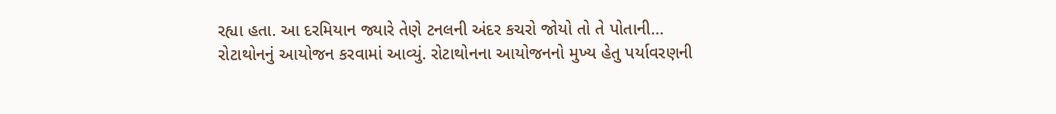રહ્યા હતા. આ દરમિયાન જ્યારે તેણે ટનલની અંદર કચરો જોયો તો તે પોતાની…
રોટાથોનનું આયોજન કરવામાં આવ્યું. રોટાથોનના આયોજનનો મુખ્ય હેતુ પર્યાવરણની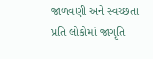જાળવણી અને સ્વચ્છતા પ્રતિ લોકોમાં જાગૃતિ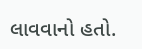લાવવાનો હતો.